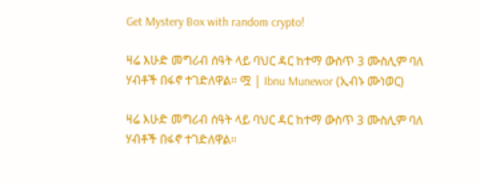Get Mystery Box with random crypto!

ዛሬ እሁድ መግሪብ ሰዓት ላይ ባህር ዳር ከተማ ውስጥ 3 ሙስሊም ባለ ሃብቶች በፋኖ ተገድለዋል። ሟ | Ibnu Munewor (ኢብኑ ሙነወር)

ዛሬ እሁድ መግሪብ ሰዓት ላይ ባህር ዳር ከተማ ውስጥ 3 ሙስሊም ባለ ሃብቶች በፋኖ ተገድለዋል።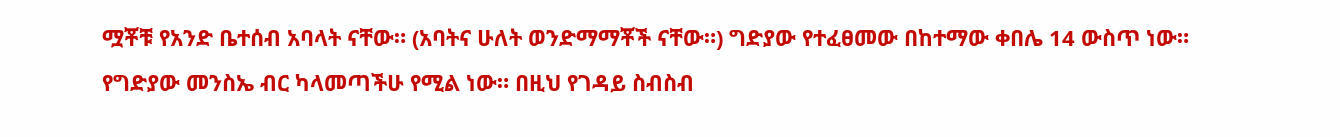ሟቾቹ የአንድ ቤተሰብ አባላት ናቸው። (አባትና ሁለት ወንድማማቾች ናቸው።) ግድያው የተፈፀመው በከተማው ቀበሌ 14 ውስጥ ነው። የግድያው መንስኤ ብር ካላመጣችሁ የሚል ነው። በዚህ የገዳይ ስብስብ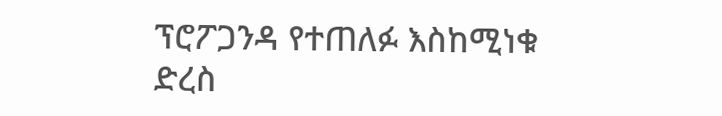ፕሮፖጋንዳ የተጠለፉ እስከሚነቁ ድረስ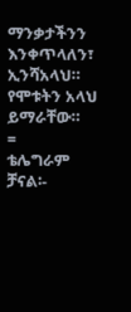ማንቃታችንን እንቀጥላለን፣ ኢንሻአላህ።
የሞቱትን አላህ ይማራቸው።
=
ቴሌግራም ቻናል፡-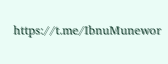https://t.me/IbnuMunewor